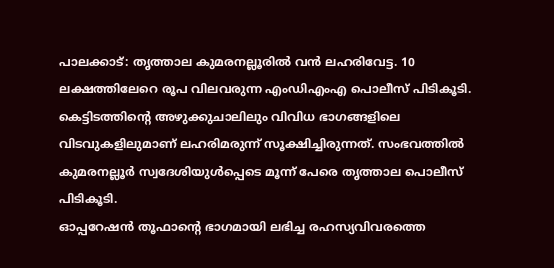പാലക്കാട്: തൃത്താല കുമരനല്ലൂരിൽ വൻ ലഹരിവേട്ട. 10 ലക്ഷത്തിലേറെ രൂപ വിലവരുന്ന എംഡിഎംഎ പൊലീസ് പിടികൂടി. കെട്ടിടത്തിന്റെ അഴുക്കുചാലിലും വിവിധ ഭാഗങ്ങളിലെ വിടവുകളിലുമാണ് ലഹരിമരുന്ന് സൂക്ഷിച്ചിരുന്നത്. സംഭവത്തിൽ കുമരനല്ലൂർ സ്വദേശിയുൾപ്പെടെ മൂന്ന് പേരെ തൃത്താല പൊലീസ് പിടികൂടി.
ഓപ്പറേഷൻ തൂഫാന്റെ ഭാഗമായി ലഭിച്ച രഹസ്യവിവരത്തെ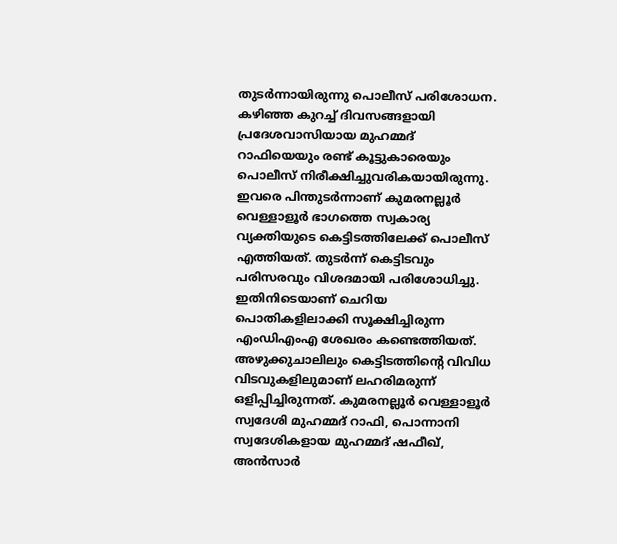തുടർന്നായിരുന്നു പൊലീസ് പരിശോധന. കഴിഞ്ഞ കുറച്ച് ദിവസങ്ങളായി പ്രദേശവാസിയായ മുഹമ്മദ് റാഫിയെയും രണ്ട് കൂട്ടുകാരെയും പൊലീസ് നിരീക്ഷിച്ചുവരികയായിരുന്നു. ഇവരെ പിന്തുടർന്നാണ് കുമരനല്ലൂർ വെള്ളാളൂർ ഭാഗത്തെ സ്വകാര്യ വ്യക്തിയുടെ കെട്ടിടത്തിലേക്ക് പൊലീസ് എത്തിയത്. തുടർന്ന് കെട്ടിടവും പരിസരവും വിശദമായി പരിശോധിച്ചു.
ഇതിനിടെയാണ് ചെറിയ പൊതികളിലാക്കി സൂക്ഷിച്ചിരുന്ന എംഡിഎംഎ ശേഖരം കണ്ടെത്തിയത്. അഴുക്കുചാലിലും കെട്ടിടത്തിന്റെ വിവിധ വിടവുകളിലുമാണ് ലഹരിമരുന്ന് ഒളിപ്പിച്ചിരുന്നത്. കുമരനല്ലൂർ വെള്ളാളൂർ സ്വദേശി മുഹമ്മദ് റാഫി, പൊന്നാനി സ്വദേശികളായ മുഹമ്മദ് ഷഫീഖ്, അൻസാർ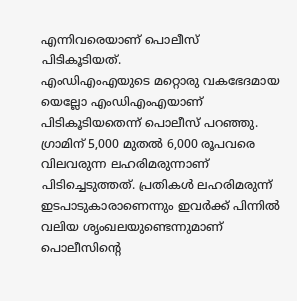എന്നിവരെയാണ് പൊലീസ് പിടികൂടിയത്.
എംഡിഎംഎയുടെ മറ്റൊരു വകഭേദമായ യെല്ലോ എംഡിഎംഎയാണ് പിടികൂടിയതെന്ന് പൊലീസ് പറഞ്ഞു. ഗ്രാമിന് 5,000 മുതൽ 6,000 രൂപവരെ വിലവരുന്ന ലഹരിമരുന്നാണ് പിടിച്ചെടുത്തത്. പ്രതികൾ ലഹരിമരുന്ന് ഇടപാടുകാരാണെന്നും ഇവർക്ക് പിന്നിൽ വലിയ ശൃംഖലയുണ്ടെന്നുമാണ് പൊലീസിന്റെ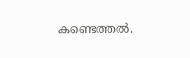കണ്ടെത്തൽ.